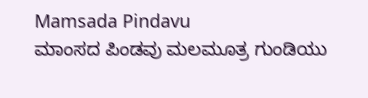Mamsada Pindavu
ಮಾಂಸದ ಪಿಂಡವು ಮಲಮೂತ್ರ ಗುಂಡಿಯು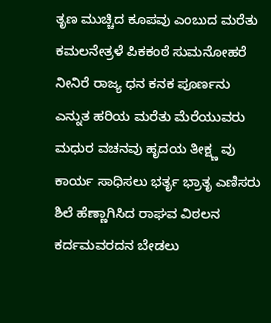ತೃಣ ಮುಚ್ಚಿದ ಕೂಪವು ಎಂಬುದ ಮರೆತು
ಕಮಲನೇತ್ರಳೆ ಪಿಕಕಂಠೆ ಸುಮನೋಹರೆ
ನೀನಿರೆ ರಾಜ್ಯ ಧನ ಕನಕ ಪೂರ್ಣನು
ಎನ್ನುತ ಹರಿಯ ಮರೆತು ಮೆರೆಯುವರು
ಮಧುರ ವಚನವು ಹೃದಯ ತೀಕ್ಷ್ಣ ವು
ಕಾರ್ಯ ಸಾಧಿಸಲು ಭರ್ತೃ ಭ್ರಾತೃ ಎಣಿಸರು
ಶಿಲೆ ಹೆಣ್ಣಾಗಿಸಿದ ರಾಘವ ವಿಠಲನ
ಕರ್ದಮವರದನ ಬೇಡಲು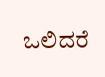ಒಲಿದರೆ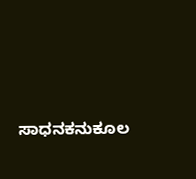ಸಾಧನಕನುಕೂಲ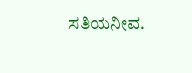ಸತಿಯನೀವ.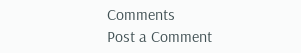Comments
Post a Comment